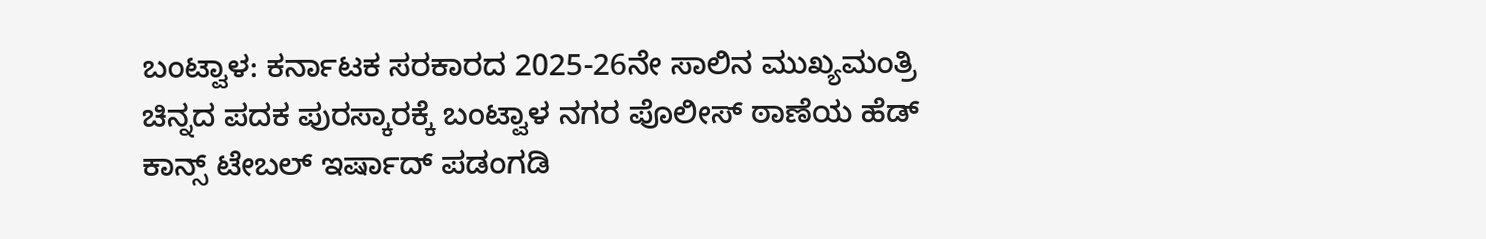ಬಂಟ್ವಾಳ: ಕರ್ನಾಟಕ ಸರಕಾರದ 2025-26ನೇ ಸಾಲಿನ ಮುಖ್ಯಮಂತ್ರಿ ಚಿನ್ನದ ಪದಕ ಪುರಸ್ಕಾರಕ್ಕೆ ಬಂಟ್ವಾಳ ನಗರ ಪೊಲೀಸ್‌ ಠಾಣೆಯ ಹೆಡ್ ಕಾನ್ಸ್ ಟೇಬಲ್ ಇರ್ಷಾದ್ ಪಡಂಗಡಿ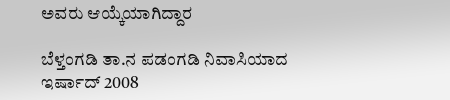ಅವರು‌ ಆಯ್ಕೆಯಾಗಿದ್ದಾರ

ಬೆಳ್ತಂಗಡಿ ತಾ.ನ ಪಡಂಗಡಿ ನಿವಾಸಿಯಾದ ಇರ್ಷಾದ್ 2008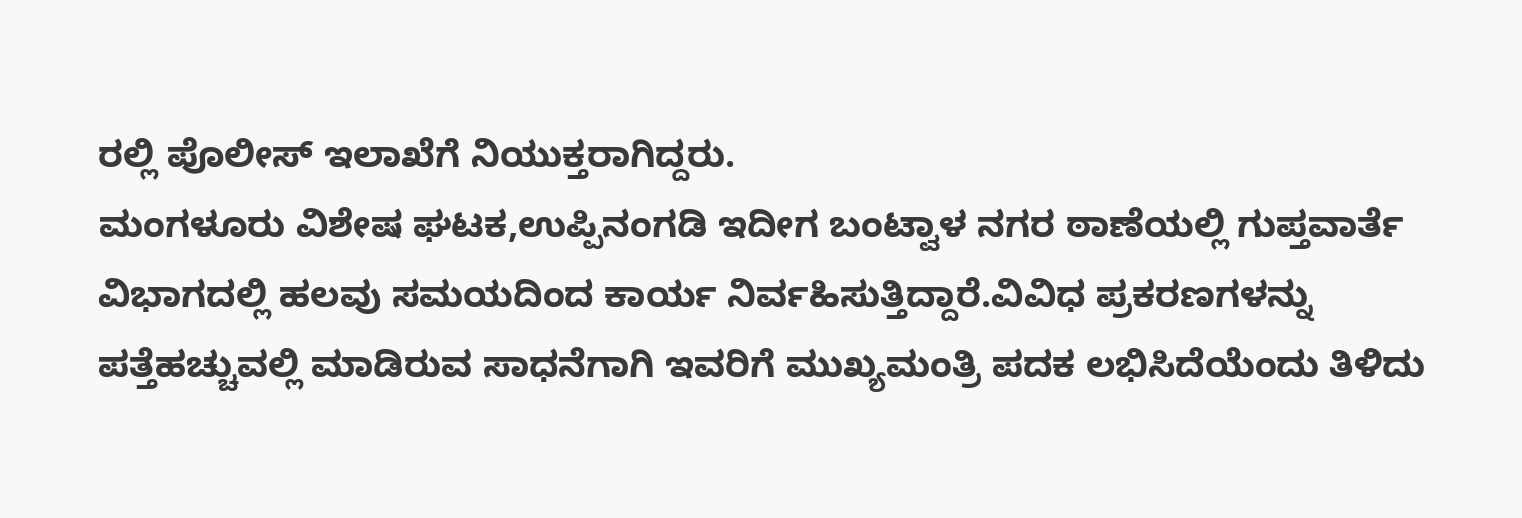ರಲ್ಲಿ ಪೊಲೀಸ್ ಇಲಾಖೆಗೆ ನಿಯುಕ್ತರಾಗಿದ್ದರು.
ಮಂಗಳೂರು ವಿಶೇಷ ಘಟಕ,ಉಪ್ಪಿನಂಗಡಿ ಇದೀಗ ಬಂಟ್ವಾಳ ನಗರ ಠಾಣೆಯಲ್ಲಿ ಗುಪ್ತವಾರ್ತೆ ವಿಭಾಗದಲ್ಲಿ ಹಲವು ಸಮಯದಿಂದ ಕಾರ್ಯ ನಿರ್ವಹಿಸುತ್ತಿದ್ದಾರೆ.ವಿವಿಧ ಪ್ರಕರಣಗಳನ್ನು ಪತ್ತೆಹಚ್ಚುವಲ್ಲಿ ಮಾಡಿರುವ ಸಾಧನೆಗಾಗಿ ಇವರಿಗೆ ಮುಖ್ಯಮಂತ್ರಿ ಪದಕ ಲಭಿಸಿದೆಯೆಂದು ತಿಳಿದು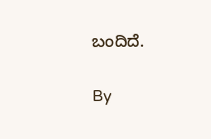ಬಂದಿದೆ.

By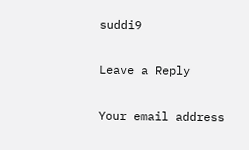suddi9

Leave a Reply

Your email address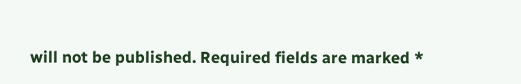will not be published. Required fields are marked *